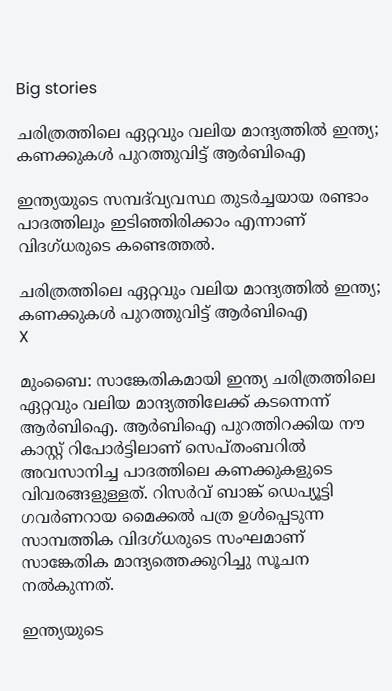Big stories

ചരിത്രത്തിലെ ഏറ്റവും വലിയ മാന്ദ്യത്തിൽ ഇന്ത്യ; കണക്കുകൾ പുറത്തുവിട്ട്‌ ആർബിഐ

ഇന്ത്യയുടെ സമ്പദ്‌വ്യവസ്ഥ തുടർച്ചയായ രണ്ടാം പാദത്തിലും ഇടിഞ്ഞിരിക്കാം എന്നാണ് വിദഗ്ധരുടെ കണ്ടെത്തൽ.

ചരിത്രത്തിലെ ഏറ്റവും വലിയ മാന്ദ്യത്തിൽ ഇന്ത്യ; കണക്കുകൾ പുറത്തുവിട്ട്‌ ആർബിഐ
X

മുംബൈ: സാങ്കേതികമായി ഇന്ത്യ ചരിത്രത്തിലെ ഏറ്റവും വലിയ മാന്ദ്യത്തിലേക്ക് കടന്നെന്ന് ആർബിഐ. ആർബിഐ പുറത്തിറക്കിയ നൗ കാസ്റ്റ് റിപോർട്ടിലാണ് സെപ്തംബറിൽ അവസാനിച്ച പാദത്തിലെ കണക്കുകളുടെ വിവരങ്ങളുള്ളത്. റിസർവ് ബാങ്ക് ഡെപ്യൂട്ടി ഗവർണറായ മൈക്കൽ പത്ര ഉൾപ്പെടുന്ന സാമ്പത്തിക വിദഗ്ധരുടെ സംഘമാണ് സാങ്കേതിക മാന്ദ്യത്തെക്കുറിച്ചു സൂചന നൽകുന്നത്.

ഇന്ത്യയുടെ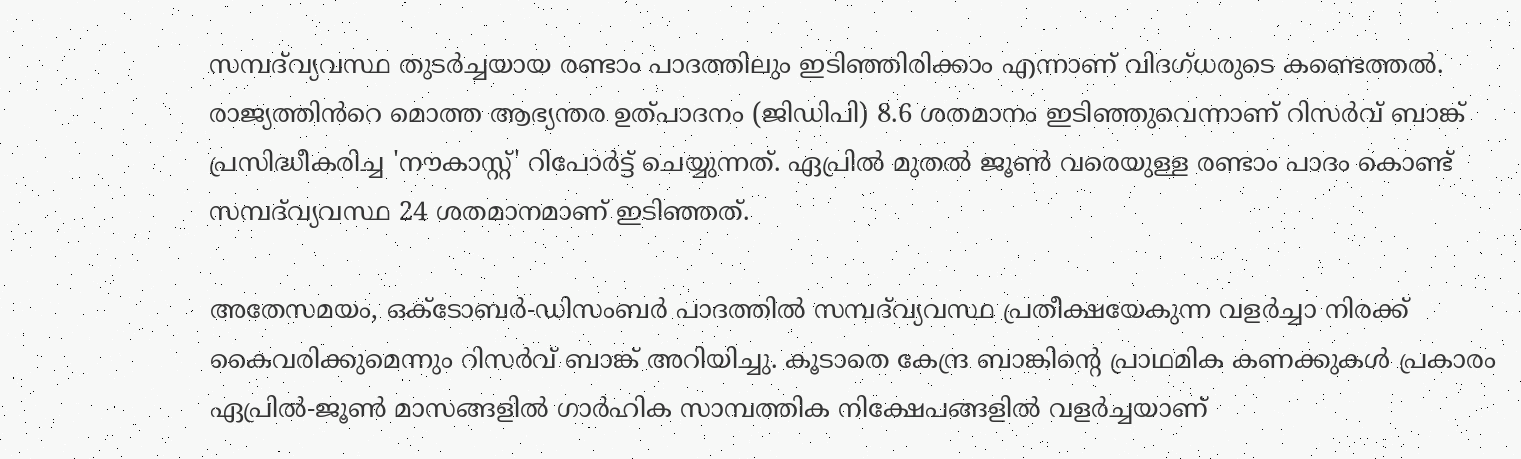സമ്പദ്‌വ്യവസ്ഥ തുടർച്ചയായ രണ്ടാം പാദത്തിലും ഇടിഞ്ഞിരിക്കാം എന്നാണ് വിദഗ്ധരുടെ കണ്ടെത്തൽ. രാജ്യത്തിൻറെ മൊത്ത ആഭ്യന്തര ഉത്പാദനം (ജിഡിപി) 8.6 ശതമാനം ഇടിഞ്ഞുവെന്നാണ് റിസർവ് ബാങ്ക് പ്രസിദ്ധീകരിച്ച 'നൗകാസ്റ്റ്' റിപോർട്ട് ചെയ്യുന്നത്. ഏപ്രിൽ മുതൽ ജൂൺ വരെയുള്ള രണ്ടാം പാദം കൊണ്ട് സമ്പദ്‌വ്യവസ്ഥ 24 ശതമാനമാണ് ഇടിഞ്ഞത്.

അതേസമയം, ഒക്ടോബർ-ഡിസംബർ പാദത്തിൽ സമ്പദ്‌വ്യവസ്ഥ പ്രതീക്ഷയേകുന്ന വളർച്ചാ നിരക്ക് കൈവരിക്കുമെന്നും റിസർവ് ബാങ്ക് അറിയിച്ചു. കൂടാതെ കേന്ദ്ര ബാങ്കിന്റെ പ്രാഥമിക കണക്കുകൾ പ്രകാരം ഏപ്രിൽ-ജൂൺ മാസങ്ങളിൽ ഗാർഹിക സാമ്പത്തിക നിക്ഷേപങ്ങളിൽ വളർച്ചയാണ്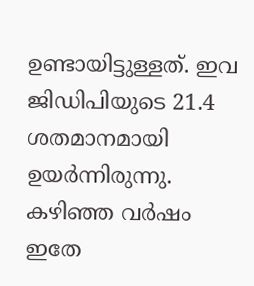ഉണ്ടായിട്ടുള്ളത്. ഇവ ജിഡിപിയുടെ 21.4 ശതമാനമായി ഉയർന്നിരുന്നു. കഴിഞ്ഞ വർഷം ഇതേ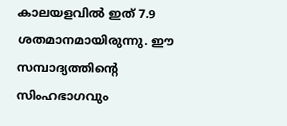കാലയളവിൽ ഇത് 7.9 ശതമാനമായിരുന്നു. ഈ സമ്പാദ്യത്തിന്റെ സിംഹഭാഗവും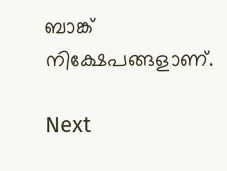ബാങ്ക് നിക്ഷേപങ്ങളാണ്.

Next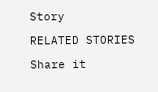Story

RELATED STORIES

Share it